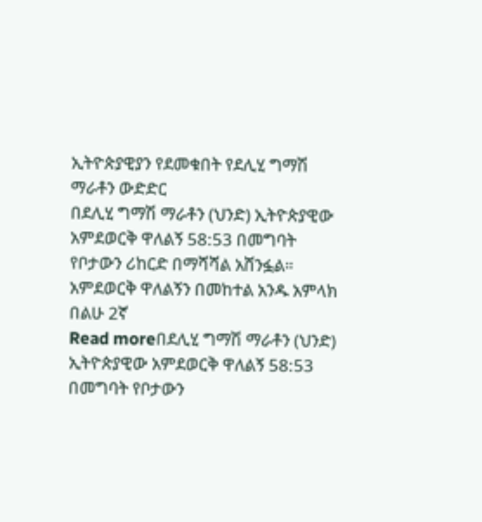ኢትዮጵያዊያን የደመቁበት የደሊሂ ግማሽ ማራቶን ውድድር
በደሊሂ ግማሽ ማራቶን (ህንድ) ኢትዮጵያዊው አምደወርቅ ዋለልኝ 58:53 በመግባት የቦታውን ሪከርድ በማሻሻል አሸንፏል። አምደወርቅ ዋለልኝን በመከተል አንዱ አምላክ በልሁ 2ኛ
Read moreበደሊሂ ግማሽ ማራቶን (ህንድ) ኢትዮጵያዊው አምደወርቅ ዋለልኝ 58:53 በመግባት የቦታውን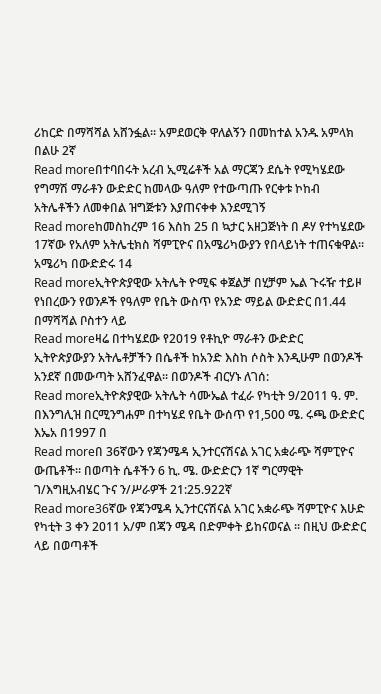ሪከርድ በማሻሻል አሸንፏል። አምደወርቅ ዋለልኝን በመከተል አንዱ አምላክ በልሁ 2ኛ
Read moreበተባበሩት አረብ ኢሚሬቶች አል ማርጃን ደሴት የሚካሄደው የግማሽ ማራቶን ውድድር ከመላው ዓለም የተውጣጡ የርቀቱ ኮከብ አትሌቶችን ለመቀበል ዝግጅቱን እያጠናቀቀ እንደሚገኝ
Read moreከመስከረም 16 እስከ 25 በ ኳታር አዘጋጅነት በ ዶሃ የተካሄደው 17ኛው የአለም አትሌቲክስ ሻምፒዮና በአሜሪካውያን የበላይነት ተጠናቁዋል። አሜሪካ በውድድሩ 14
Read moreኢትዮጵያዊው አትሌት ዮሚፍ ቀጀልቻ በሂቻም ኤል ጉሩዥ ተይዞ የነበረውን የወንዶች የዓለም የቤት ውስጥ የአንድ ማይል ውድድር በ1.44 በማሻሻል ቦስተን ላይ
Read moreዛሬ በተካሄደው የ2019 የቶኪዮ ማራቶን ውድድር ኢትዮጵያውያን አትሌቶቻችን በሴቶች ከአንድ እስከ ሶስት እንዲሁም በወንዶች አንደኛ በመውጣት አሸንፈዋል፡፡ በወንዶች ብርሃኑ ለገሰ:
Read moreኢትዮጵያዊው አትሌት ሳሙኤል ተፈራ የካቲት 9/2011 ዓ. ም. በእንግሊዝ በርሚንግሐም በተካሄደ የቤት ውሰጥ የ1,500 ሜ. ሩጫ ውድድር እኤአ በ1997 በ
Read moreበ 36ኛውን የጃንሜዳ ኢንተርናሽናል አገር አቋራጭ ሻምፒዮና ውጤቶች። በወጣት ሴቶችን 6 ኪ. ሜ. ውድድርን 1ኛ ግርማዊት ገ/እግዚአብሄር ጉና ን/ሥራዎች 21:25.922ኛ
Read more36ኛው የጃንሜዳ ኢንተርናሽናል አገር አቋራጭ ሻምፒዮና እሁድ የካቲት 3 ቀን 2011 አ/ም በጃን ሜዳ በድምቀት ይከናወናል ። በዚህ ውድድር ላይ በወጣቶች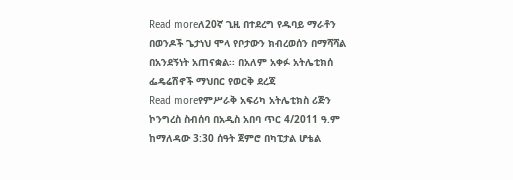Read moreለ20ኛ ጊዚ በተደረግ የዱባይ ማራቶን በወንዶች ጌታነህ ሞላ የቦታውን ክብረወሰን በማሻሻል በአንደኝነት አጠናቋል፡፡ በአለም አቀፉ አትሌቲክሰ ፌዴሬሽኖች ማህበር የወርቅ ደረጃ
Read moreየምሥራቅ አፍሪካ አትሌቲክስ ሪጅን ኮንግረስ ስብሰባ በአዲስ አበባ ጥር 4/2011 ዓ.ም ከማለዳው 3:30 ሰዓት ጀምሮ በካፒታል ሆቴል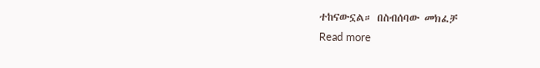ተከናውኗል። በስብሰባው መክፈቻ
Read more